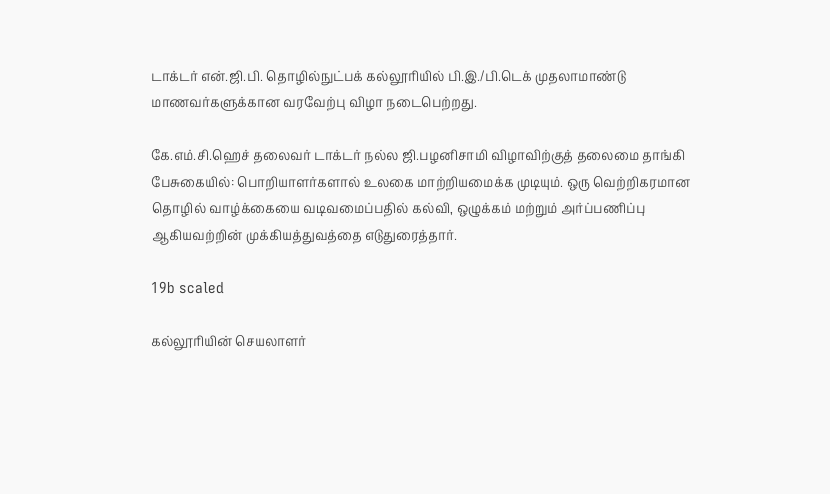டாக்டர் என்.ஜி.பி. தொழில்நுட்பக் கல்லூரியில் பி.இ./பி.டெக் முதலாமாண்டு மாணவர்களுக்கான வரவேற்பு விழா நடைபெற்றது.

கே.எம்.சி.ஹெச் தலைவர் டாக்டர் நல்ல ஜி.பழனிசாமி விழாவிற்குத் தலைமை தாங்கி பேசுகையில்: பொறியாளர்களால் உலகை மாற்றியமைக்க முடியும். ஒரு வெற்றிகரமான தொழில் வாழ்க்கையை வடிவமைப்பதில் கல்வி, ஒழுக்கம் மற்றும் அர்ப்பணிப்பு ஆகியவற்றின் முக்கியத்துவத்தை எடுதுரைத்தார்.

19b scaled

கல்லூரியின் செயலாளர்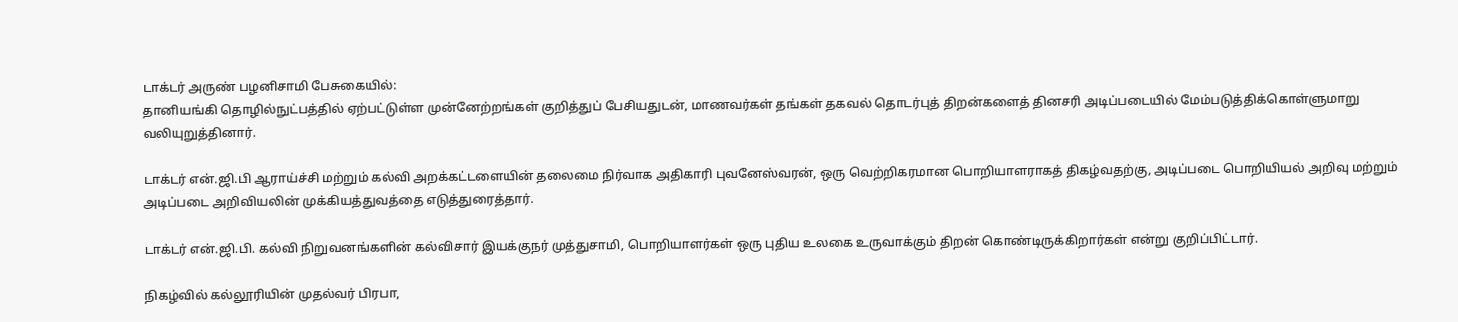டாக்டர் அருண் பழனிசாமி பேசுகையில்:
தானியங்கி தொழில்நுட்பத்தில் ஏற்பட்டுள்ள முன்னேற்றங்கள் குறித்துப் பேசியதுடன், மாணவர்கள் தங்கள் தகவல் தொடர்புத் திறன்களைத் தினசரி அடிப்படையில் மேம்படுத்திக்கொள்ளுமாறு வலியுறுத்தினார்.

டாக்டர் என்.ஜி.பி ஆராய்ச்சி மற்றும் கல்வி அறக்கட்டளையின் தலைமை நிர்வாக அதிகாரி புவனேஸ்வரன், ஒரு வெற்றிகரமான பொறியாளராகத் திகழ்வதற்கு, அடிப்படை பொறியியல் அறிவு மற்றும் அடிப்படை அறிவியலின் முக்கியத்துவத்தை எடுத்துரைத்தார்.

டாக்டர் என்.ஜி.பி. கல்வி நிறுவனங்களின் கல்விசார் இயக்குநர் முத்துசாமி, பொறியாளர்கள் ஒரு புதிய உலகை உருவாக்கும் திறன் கொண்டிருக்கிறார்கள் என்று குறிப்பிட்டார்.

நிகழ்வில் கல்லூரியின் முதல்வர் பிரபா,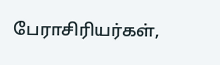பேராசிரியர்கள்,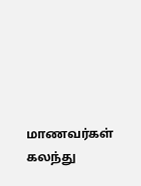மாணவர்கள் கலந்து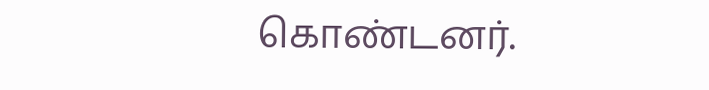கொண்டனர்.